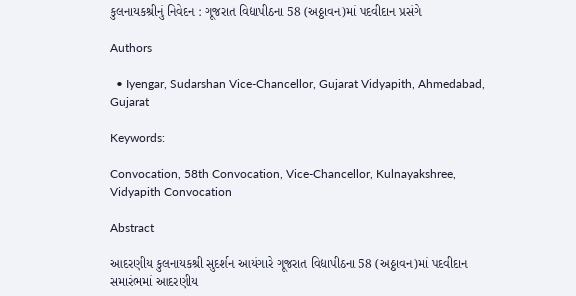કુલનાયકશ્રીનું નિવેદન : ગૂજરાત વિદ્યાપીઠના 58 (અઠ્ઠાવન)માં પદવીદાન પ્રસંગે

Authors

  • Iyengar, Sudarshan Vice-Chancellor, Gujarat Vidyapith, Ahmedabad, Gujarat

Keywords:

Convocation, 58th Convocation, Vice-Chancellor, Kulnayakshree, Vidyapith Convocation

Abstract

આદરણીય કુલનાયકશ્રી સુદર્શન આયંગારે ગૂજરાત વિદ્યાપીઠના 58 (અઠ્ઠાવન)માં પદવીદાન સમારંભમાં આદરણીય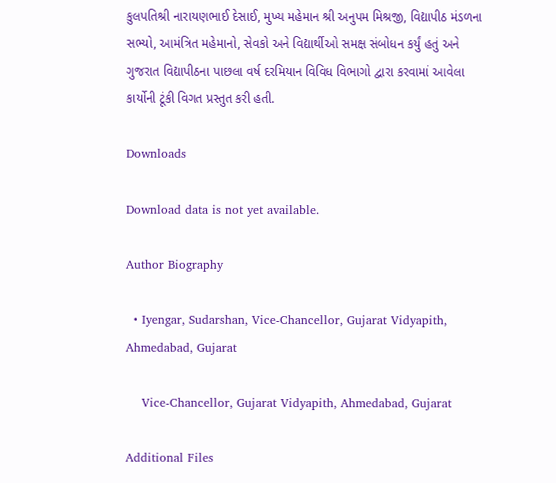કુલપતિશ્રી નારાયણભાઈ દેસાઈ, મુખ્ય મહેમાન શ્રી અનુપમ મિશ્રજી, વિદ્યાપીઠ મંડળના સભ્યો, આમંત્રિત મહેમાનો, સેવકો અને વિદ્યાર્થીઓ સમક્ષ સંબોધન કર્યું હતું અને ગુજરાત વિદ્યાપીઠના પાછલા વર્ષ દરમિયાન વિવિધ વિભાગો દ્વારા કરવામાં આવેલા કાર્યોની ટૂંકી વિગત પ્રસ્તુત કરી હતી.

Downloads

Download data is not yet available.

Author Biography

  • Iyengar, Sudarshan, Vice-Chancellor, Gujarat Vidyapith, Ahmedabad, Gujarat

    Vice-Chancellor, Gujarat Vidyapith, Ahmedabad, Gujarat

Additional Files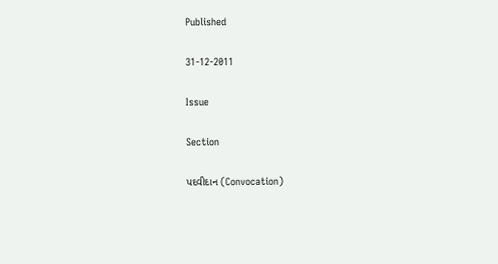Published

31-12-2011

Issue

Section

પદવીદાન (Convocation)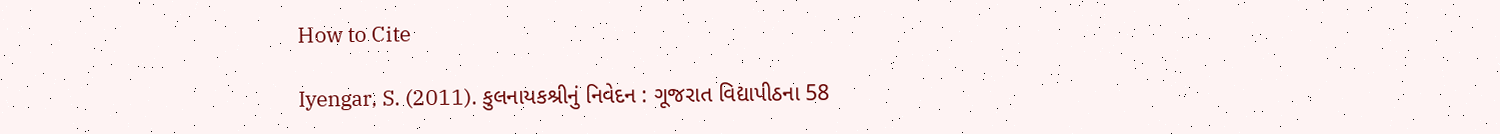How to Cite

Iyengar, S. (2011). કુલનાયકશ્રીનું નિવેદન : ગૂજરાત વિદ્યાપીઠના 58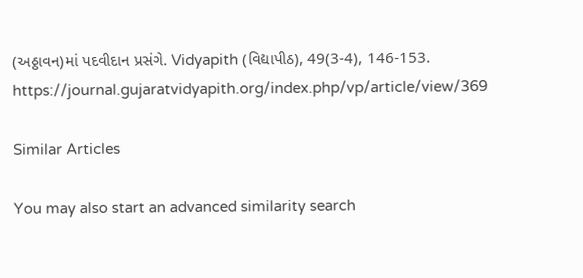(અઠ્ઠાવન)માં પદવીદાન પ્રસંગે. Vidyapith (વિદ્યાપીઠ), 49(3-4), 146-153. https://journal.gujaratvidyapith.org/index.php/vp/article/view/369

Similar Articles

You may also start an advanced similarity search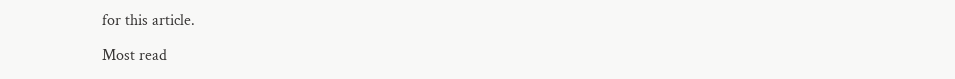for this article.

Most read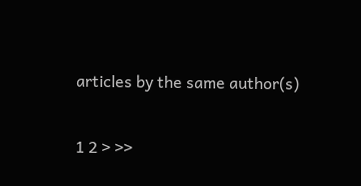articles by the same author(s)

1 2 > >>